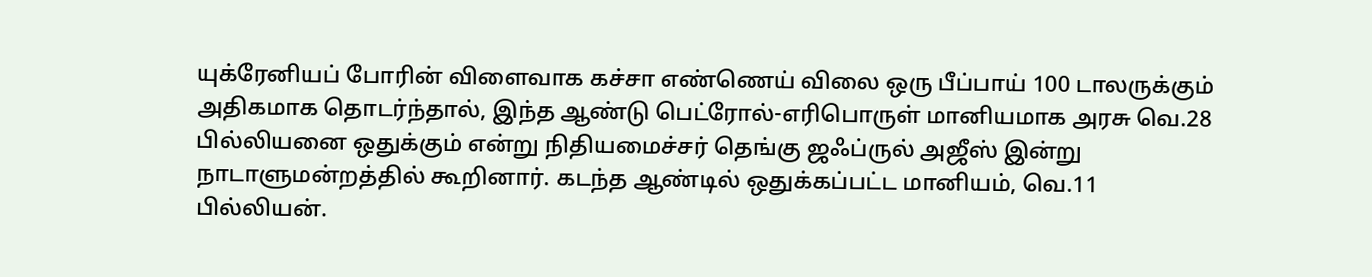யுக்ரேனியப் போரின் விளைவாக கச்சா எண்ணெய் விலை ஒரு பீப்பாய் 100 டாலருக்கும் அதிகமாக தொடர்ந்தால், இந்த ஆண்டு பெட்ரோல்-எரிபொருள் மானியமாக அரசு வெ.28 பில்லியனை ஒதுக்கும் என்று நிதியமைச்சர் தெங்கு ஜஃப்ருல் அஜீஸ் இன்று நாடாளுமன்றத்தில் கூறினார். கடந்த ஆண்டில் ஒதுக்கப்பட்ட மானியம், வெ.11 பில்லியன்.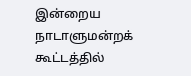இன்றைய நாடாளுமன்றக் கூட்டத்தில்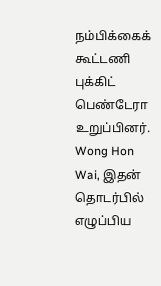நம்பிக்கைக் கூட்டணி புக்கிட் பெண்டேரா உறுப்பினர். Wong Hon Wai, இதன் தொடர்பில் எழுப்பிய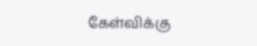கேள்விக்கு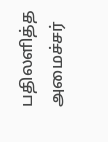பதிலளித்த அமைச்சர்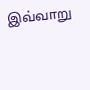இவ்வாறு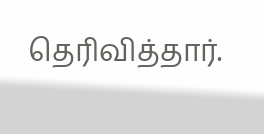தெரிவித்தார்.